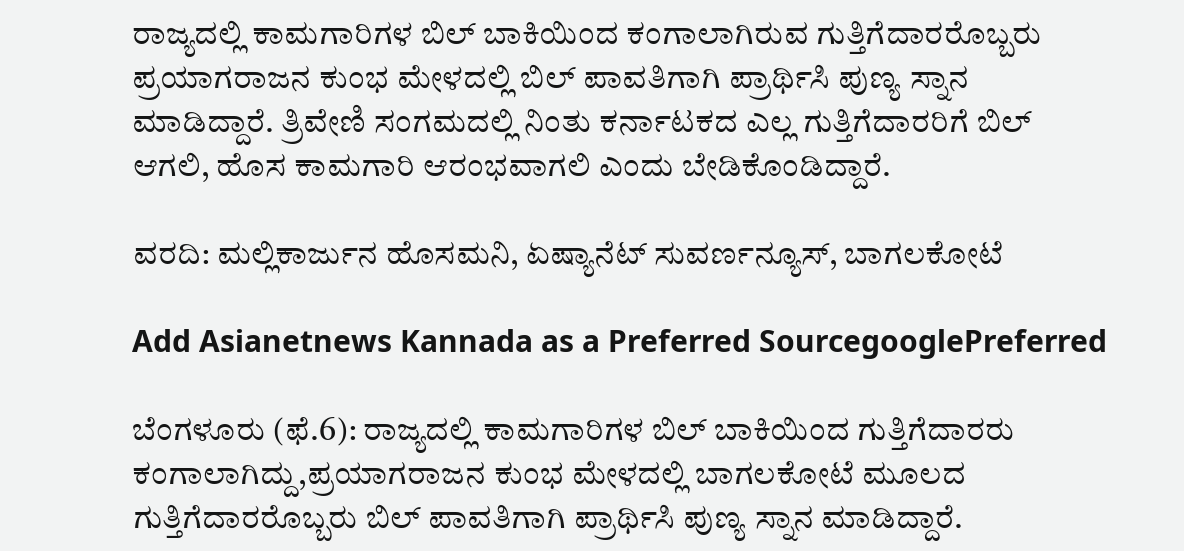ರಾಜ್ಯದಲ್ಲಿ ಕಾಮಗಾರಿಗಳ ಬಿಲ್ ಬಾಕಿಯಿಂದ ಕಂಗಾಲಾಗಿರುವ ಗುತ್ತಿಗೆದಾರರೊಬ್ಬರು ಪ್ರಯಾಗರಾಜನ ಕುಂಭ ಮೇಳದಲ್ಲಿ ಬಿಲ್ ಪಾವತಿಗಾಗಿ ಪ್ರಾರ್ಥಿಸಿ ಪುಣ್ಯ ಸ್ನಾನ ಮಾಡಿದ್ದಾರೆ. ತ್ರಿವೇಣಿ ಸಂಗಮದಲ್ಲಿ ನಿಂತು ಕರ್ನಾಟಕದ ಎಲ್ಲ ಗುತ್ತಿಗೆದಾರರಿಗೆ ಬಿಲ್ ಆಗಲಿ, ಹೊಸ ಕಾಮಗಾರಿ ಆರಂಭವಾಗಲಿ ಎಂದು ಬೇಡಿಕೊಂಡಿದ್ದಾರೆ.

ವರದಿ: ಮಲ್ಲಿಕಾರ್ಜುನ ಹೊಸಮನಿ‌, ಏಷ್ಯಾನೆಟ್‌ ಸುವರ್ಣನ್ಯೂಸ್‌, ಬಾಗಲಕೋಟೆ

Add Asianetnews Kannada as a Preferred SourcegooglePreferred

ಬೆಂಗಳೂರು (ಫೆ.6): ರಾಜ್ಯದಲ್ಲಿ ಕಾಮಗಾರಿಗಳ ಬಿಲ್ ಬಾಕಿಯಿಂದ ಗುತ್ತಿಗೆದಾರರು ಕಂಗಾಲಾಗಿದ್ದು,ಪ್ರಯಾಗರಾಜನ ಕುಂಭ ಮೇಳದಲ್ಲಿ ಬಾಗಲಕೋಟೆ ಮೂಲದ ಗುತ್ತಿಗೆದಾರರೊಬ್ಬರು ಬಿಲ್ ಪಾವತಿಗಾಗಿ ಪ್ರಾರ್ಥಿಸಿ ಪುಣ್ಯ ಸ್ನಾನ ಮಾಡಿದ್ದಾರೆ.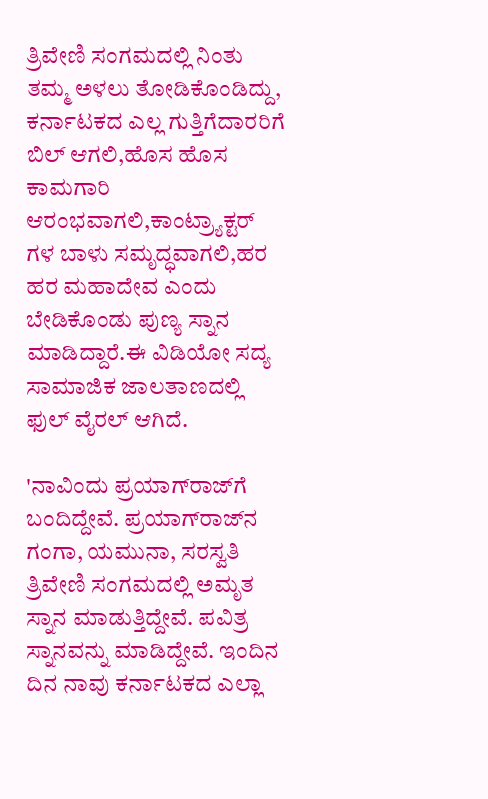ತ್ರಿವೇಣಿ ಸಂಗಮದಲ್ಲಿ ನಿಂತು ತಮ್ಮ ಅಳಲು ತೋಡಿಕೊಂಡಿದ್ದು, ಕರ್ನಾಟಕದ ಎಲ್ಲ ಗುತ್ತಿಗೆದಾರರಿಗೆ ಬಿಲ್ ಆಗಲಿ,ಹೊಸ ಹೊಸ ಕಾಮಗಾರಿ ಆರಂಭವಾಗಲಿ,ಕಾಂಟ್ರ್ಯಾಕ್ಟರ್ ಗಳ ಬಾಳು ಸಮೃದ್ಧವಾಗಲಿ,ಹರ ಹರ ಮಹಾದೇವ ಎಂದು ಬೇಡಿಕೊಂಡು ಪುಣ್ಯ ಸ್ನಾನ ಮಾಡಿದ್ದಾರೆ.ಈ ವಿಡಿಯೋ ಸದ್ಯ ಸಾಮಾಜಿಕ ಜಾಲತಾಣದಲ್ಲಿ ಫುಲ್ ವೈರಲ್ ಆಗಿದೆ.

'ನಾವಿಂದು ಪ್ರಯಾಗ್‌ರಾಜ್‌ಗೆ ಬಂದಿದ್ದೇವೆ. ಪ್ರಯಾಗ್‌ರಾಜ್‌ನ ಗಂಗಾ, ಯಮುನಾ, ಸರಸ್ವತಿ ತ್ರಿವೇಣಿ ಸಂಗಮದಲ್ಲಿ ಅಮೃತ ಸ್ನಾನ ಮಾಡುತ್ತಿದ್ದೇವೆ. ಪವಿತ್ರ ಸ್ನಾನವನ್ನು ಮಾಡಿದ್ದೇವೆ. ಇಂದಿನ ದಿನ ನಾವು ಕರ್ನಾಟಕದ ಎಲ್ಲಾ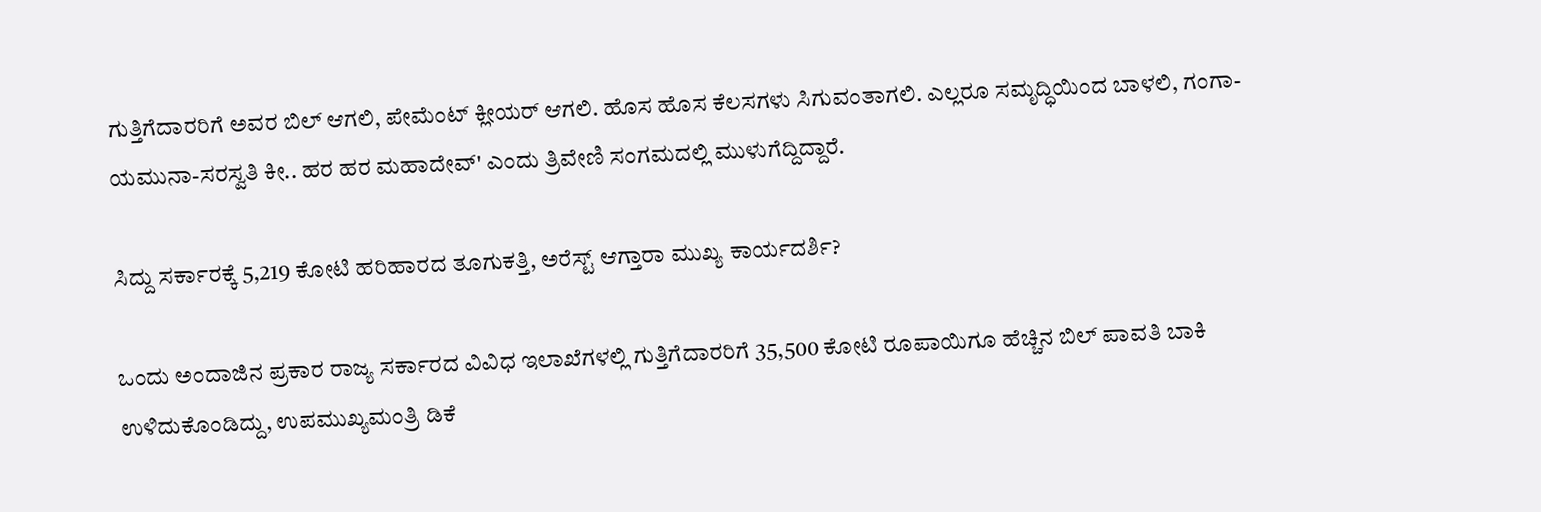ಗುತ್ತಿಗೆದಾರರಿಗೆ ಅವರ ಬಿಲ್‌ ಆಗಲಿ, ಪೇಮೆಂಟ್‌ ಕ್ಲೀಯರ್‌ ಆಗಲಿ. ಹೊಸ ಹೊಸ ಕೆಲಸಗಳು ಸಿಗುವಂತಾಗಲಿ. ಎಲ್ಲರೂ ಸಮೃದ್ಧಿಯಿಂದ ಬಾಳಲಿ, ಗಂಗಾ-ಯಮುನಾ-ಸರಸ್ವತಿ ಕೀ.. ಹರ ಹರ ಮಹಾದೇವ್‌' ಎಂದು ತ್ರಿವೇಣಿ ಸಂಗಮದಲ್ಲಿ ಮುಳುಗೆದ್ದಿದ್ದಾರೆ.

ಸಿದ್ದು ಸರ್ಕಾರಕ್ಕೆ 5,219 ಕೋಟಿ ಹರಿಹಾರದ ತೂಗುಕತ್ತಿ, ಅರೆಸ್ಟ್‌ ಆಗ್ತಾರಾ ಮುಖ್ಯ ಕಾರ್ಯದರ್ಶಿ?

ಒಂದು ಅಂದಾಜಿನ ಪ್ರಕಾರ ರಾಜ್ಯ ಸರ್ಕಾರದ ವಿವಿಧ ಇಲಾಖೆಗಳಲ್ಲಿ ಗುತ್ತಿಗೆದಾರರಿಗೆ 35,500 ಕೋಟಿ ರೂಪಾಯಿಗೂ ಹೆಚ್ಚಿನ ಬಿಲ್‌ ಪಾವತಿ ಬಾಕಿ ಉಳಿದುಕೊಂಡಿದ್ದು, ಉಪಮುಖ್ಯಮಂತ್ರಿ ಡಿಕೆ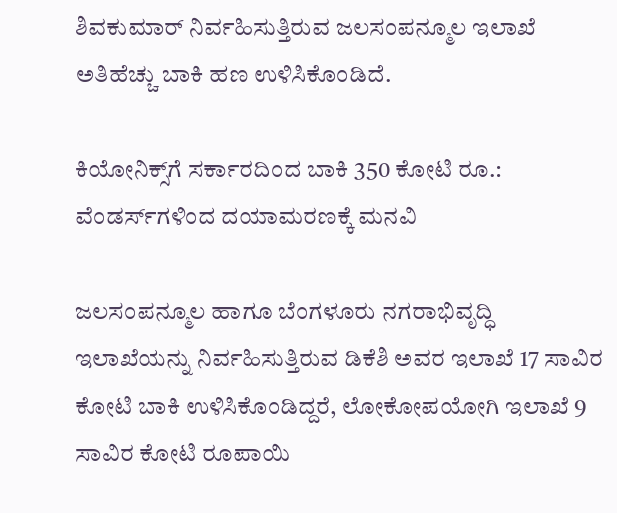ಶಿವಕುಮಾರ್ ನಿರ್ವಹಿಸುತ್ತಿರುವ ಜಲಸಂಪನ್ಮೂಲ ಇಲಾಖೆ ಅತಿಹೆಚ್ಚು ಬಾಕಿ ಹಣ ಉಳಿಸಿಕೊಂಡಿದೆ.

ಕಿಯೋನಿಕ್ಸ್‌ಗೆ ಸರ್ಕಾರದಿಂದ ಬಾಕಿ 350 ಕೋಟಿ ರೂ.: ವೆಂಡರ್ಸ್‌ಗಳಿಂದ ದಯಾಮರಣಕ್ಕೆ ಮನವಿ

ಜಲಸಂಪನ್ಮೂಲ ಹಾಗೂ ಬೆಂಗಳೂರು ನಗರಾಭಿವೃದ್ಧಿ ಇಲಾಖೆಯನ್ನು ನಿರ್ವಹಿಸುತ್ತಿರುವ ಡಿಕೆಶಿ ಅವರ ಇಲಾಖೆ 17 ಸಾವಿರ ಕೋಟಿ ಬಾಕಿ ಉಳಿಸಿಕೊಂಡಿದ್ದರೆ, ಲೋಕೋಪಯೋಗಿ ಇಲಾಖೆ 9 ಸಾವಿರ ಕೋಟಿ ರೂಪಾಯಿ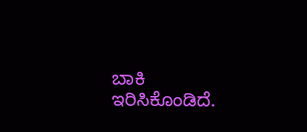ಬಾಕಿ ಇರಿಸಿಕೊಂಡಿದೆ.